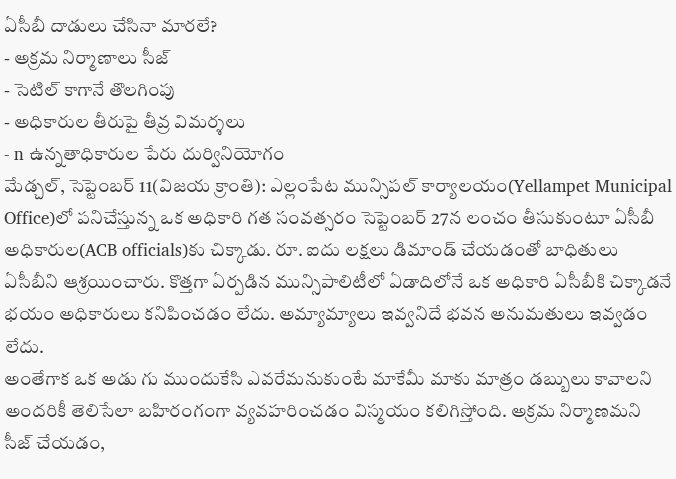ఏసీబీ దాడులు చేసినా మారలే?
- అక్రమ నిర్మాణాలు సీజ్
- సెటిల్ కాగానే తొలగింపు
- అధికారుల తీరుపై తీవ్ర విమర్శలు
- n ఉన్నతాధికారుల పేరు దుర్వినియోగం
మేడ్చల్, సెప్టెంబర్ 11(విజయ క్రాంతి): ఎల్లంపేట మున్సిపల్ కార్యాలయం(Yellampet Municipal Office)లో పనిచేస్తున్న ఒక అధికారి గత సంవత్సరం సెప్టెంబర్ 27న లంచం తీసుకుంటూ ఏసీబీ అధికారుల(ACB officials)కు చిక్కాడు. రూ. ఐదు లక్షలు డిమాండ్ చేయడంతో బాధితులు ఏసీబీని ఆశ్రయించారు. కొత్తగా ఏర్పడిన మున్సిపాలిటీలో ఏడాదిలోనే ఒక అధికారి ఏసీబీకి చిక్కాడనే భయం అధికారులు కనిపించడం లేదు. అమ్యామ్యాలు ఇవ్వనిదే భవన అనుమతులు ఇవ్వడం లేదు.
అంతేగాక ఒక అడు గు ముందుకేసి ఎవరేమనుకుంటే మాకేమీ మాకు మాత్రం డబ్బులు కావాలని అందరికీ తెలిసేలా బహిరంగంగా వ్యవహరించడం విస్మయం కలిగిస్తోంది. అక్రమ నిర్మాణమని సీజ్ చేయడం,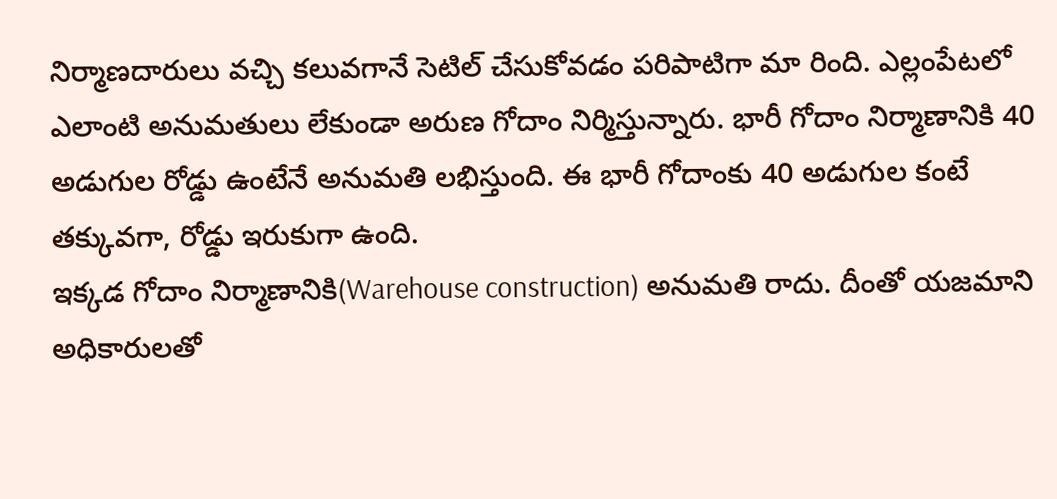నిర్మాణదారులు వచ్చి కలువగానే సెటిల్ చేసుకోవడం పరిపాటిగా మా రింది. ఎల్లంపేటలో ఎలాంటి అనుమతులు లేకుండా అరుణ గోదాం నిర్మిస్తున్నారు. భారీ గోదాం నిర్మాణానికి 40 అడుగుల రోడ్డు ఉంటేనే అనుమతి లభిస్తుంది. ఈ భారీ గోదాంకు 40 అడుగుల కంటే తక్కువగా, రోడ్డు ఇరుకుగా ఉంది.
ఇక్కడ గోదాం నిర్మాణానికి(Warehouse construction) అనుమతి రాదు. దీంతో యజమాని అధికారులతో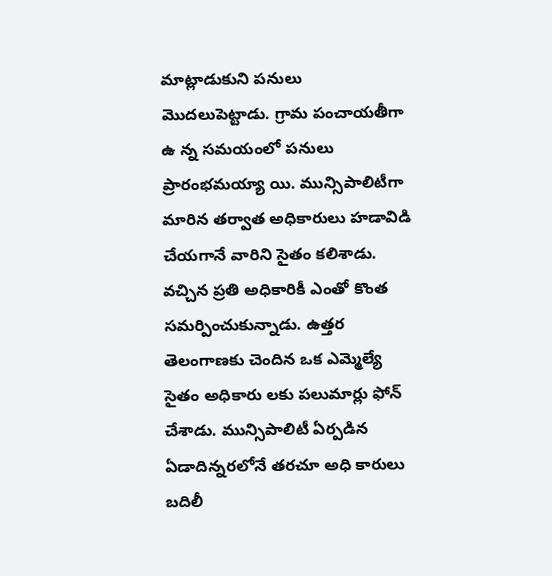మాట్లాడుకుని పనులు మొదలుపెట్టాడు. గ్రామ పంచాయతీగా ఉ న్న సమయంలో పనులు ప్రారంభమయ్యా యి. మున్సిపాలిటీగా మారిన తర్వాత అధికారులు హడావిడి చేయగానే వారిని సైతం కలిశాడు. వచ్చిన ప్రతి అధికారికీ ఎంతో కొంత సమర్పించుకున్నాడు. ఉత్తర తెలంగాణకు చెందిన ఒక ఎమ్మెల్యే సైతం అధికారు లకు పలుమార్లు ఫోన్ చేశాడు. మున్సిపాలిటీ ఏర్పడిన ఏడాదిన్నరలోనే తరచూ అధి కారులు బదిలీ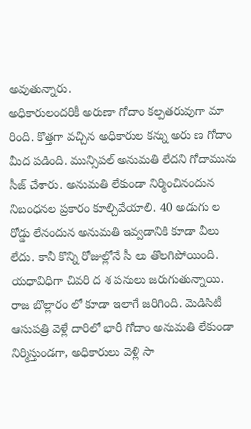అవుతున్నారు.
అధికారులందరికీ అరుణా గోదాం కల్పతరువుగా మా రింది. కొత్తగా వచ్చిన అధికారుల కన్ను అరు ణ గోదాం మీద పడింది. మున్సిపల్ అనుమతి లేదని గోదామును సీజ్ చేశారు. అనుమతి లేకుండా నిర్మించినందున నిబంధనల ప్రకారం కూల్చివేయాలి. 40 అడుగు ల రోడ్డు లేనందున అనుమతి ఇవ్వడానికి కూడా వీలు లేదు. కానీ కొన్ని రోజుల్లోనే సీ లు తొలగిపోయింది.
యధావిధిగా చివరి ద శ పనులు జరుగుతున్నాయి. రాజ బొల్లారం లో కూడా ఇలాగే జరిగింది. మెడిసిటీ ఆసుపత్రి వెళ్లే దారిలో భారీ గోదాం అనుమతి లేకుండా నిర్మిస్తుండగా, అధికారులు వెళ్లి సా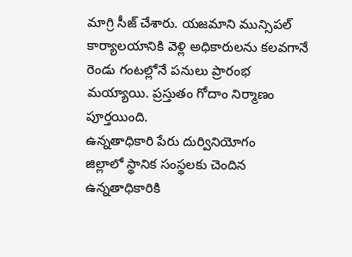మాగ్రి సీజ్ చేశారు. యజమాని మున్సిపల్ కార్యాలయానికి వెళ్లి అధికారులను కలవగానే రెండు గంటల్లోనే పనులు ప్రారంభ మయ్యాయి. ప్రస్తుతం గోదాం నిర్మాణం పూర్తయింది.
ఉన్నతాధికారి పేరు దుర్వినియోగం
జిల్లాలో స్థానిక సంస్థలకు చెందిన ఉన్నతాధికారికి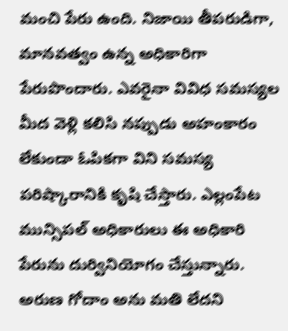మంచి పేరు ఉంది. నిజాయి తీపరుడిగా, మానవత్వం ఉన్న అధికారిగా పేరుపొందారు. ఎవరైనా వివిధ సమస్యల మీద వెళ్లి కలిసి నప్పుడు అహంకారం లేకుండా ఓపికగా విని సమస్య పరిష్కారానికి కృషి చేస్తారు. ఎల్లంపేట మున్సిపల్ అధికారులు ఈ అధికారి పేరును దుర్వినియోగం చేస్తున్నారు. అరుణ గోదాం అను మతి లేదని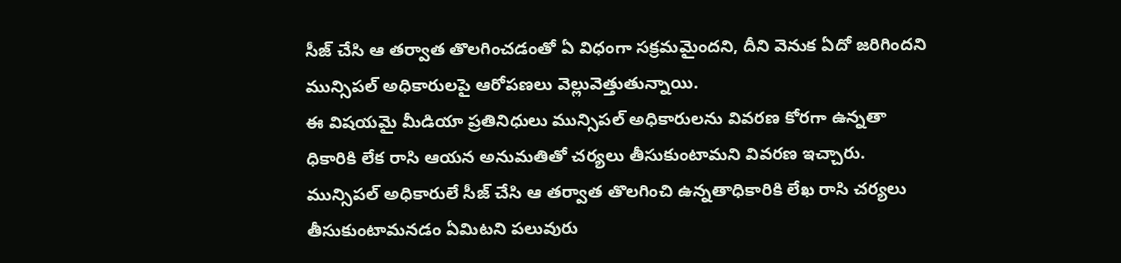సీజ్ చేసి ఆ తర్వాత తొలగించడంతో ఏ విధంగా సక్రమమైందని, దీని వెనుక ఏదో జరిగిందని మున్సిపల్ అధికారులపై ఆరోపణలు వెల్లువెత్తుతున్నాయి.
ఈ విషయమై మీడియా ప్రతినిధులు మున్సిపల్ అధికారులను వివరణ కోరగా ఉన్నతా ధికారికి లేక రాసి ఆయన అనుమతితో చర్యలు తీసుకుంటామని వివరణ ఇచ్చారు. మున్సిపల్ అధికారులే సీజ్ చేసి ఆ తర్వాత తొలగించి ఉన్నతాధికారికి లేఖ రాసి చర్యలు తీసుకుంటామనడం ఏమిటని పలువురు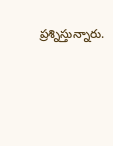ప్రశ్నిస్తున్నారు.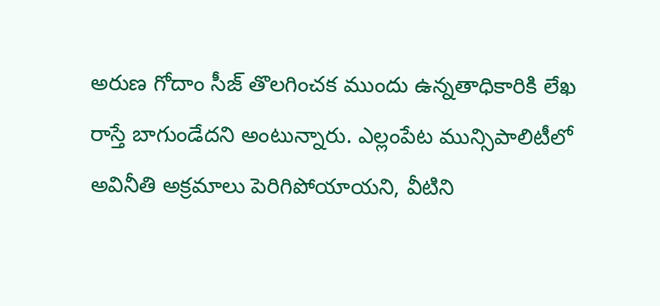అరుణ గోదాం సీజ్ తొలగించక ముందు ఉన్నతాధికారికి లేఖ రాస్తే బాగుండేదని అంటున్నారు. ఎల్లంపేట మున్సిపాలిటీలో అవినీతి అక్రమాలు పెరిగిపోయాయని, వీటిని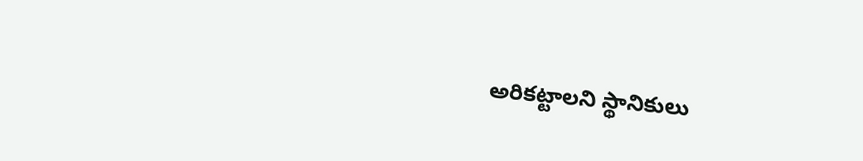అరికట్టాలని స్థానికులు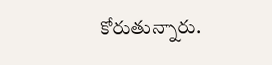కోరుతున్నారు.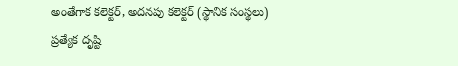అంతేగాక కలెక్టర్, అదనపు కలెక్టర్ (స్థానిక సంస్థలు) ప్రత్యేక దృష్టి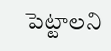పెట్టాలని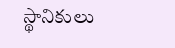స్థానికులు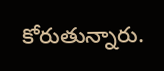కోరుతున్నారు.